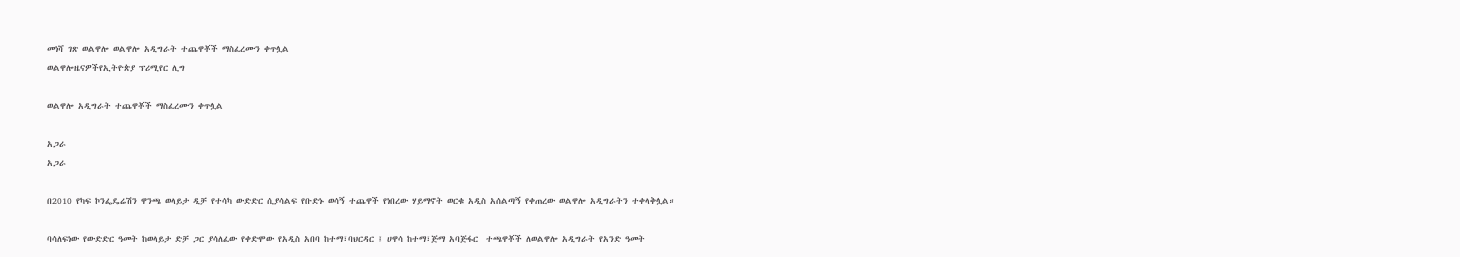መነሻ ገጽ ወልዋሎ ወልዋሎ አዲግራት ተጨዋቾች ማስፈረሙን ቀጥሏል
ወልዋሎዜናዎችየኢትዮጵያ ፕሪሚየር ሊግ

ወልዋሎ አዲግራት ተጨዋቾች ማስፈረሙን ቀጥሏል

አጋራ
አጋራ

በ2010 የካፍ ኮንፌዴሬሽን ዋንጫ ወላይታ ዲቻ የተሳካ ውድድር ሲያሳልፍ የቡድኑ ወሳኝ ተጨዋች የነበረው ሃይማኖት ወርቁ አዲስ አሰልጣኝ የቀጠረው ወልዋሎ አዲግራትን ተቀላቅሏል።

ባሳለፍነው የውድድር ዓመት ከወላይታ ድቻ ጋር ያሳለፈው የቀድሞው የአዲስ አበባ ከተማ፣ባህርዳር ፤ ሀዋሳ ከተማ፣ጅማ አባጅፋር  ተጫዋቾች ለወልዋሎ አዲግራት የአንድ ዓመት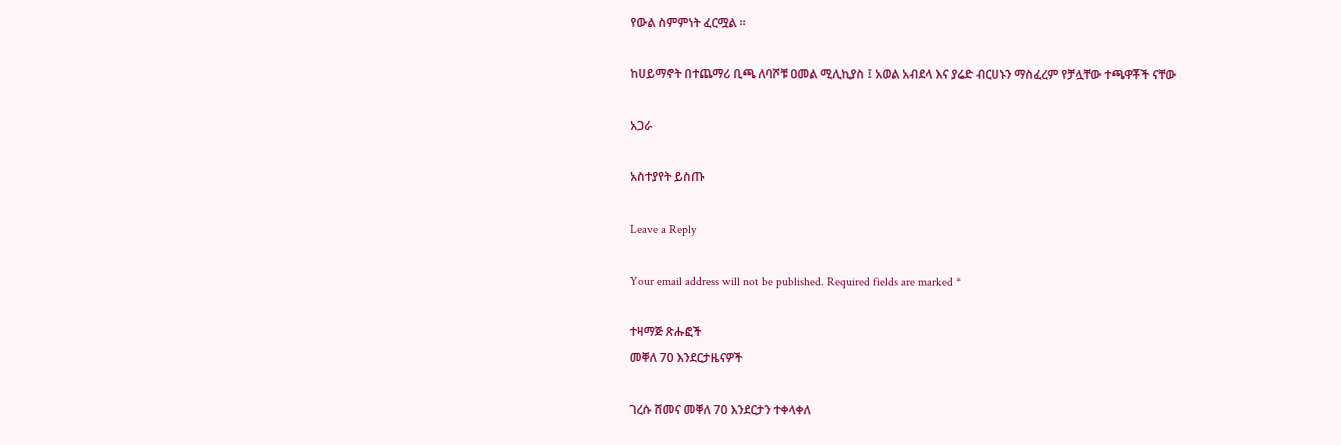የውል ስምምነት ፈርሟል ።

ከሀይማኖት በተጨማሪ ቢጫ ለባሾቹ ዐመል ሚሊኪያስ ፤ አወል አብደላ እና ያሬድ ብርሀኑን ማስፈረም የቻሏቸው ተጫዋቾች ናቸው

አጋራ

አስተያየት ይስጡ

Leave a Reply

Your email address will not be published. Required fields are marked *

ተዛማጅ ጽሑፎች
መቐለ 70 እንደርታዜናዎች

ገረሱ ሸመና መቐለ 70 እንደርታን ተቀላቀለ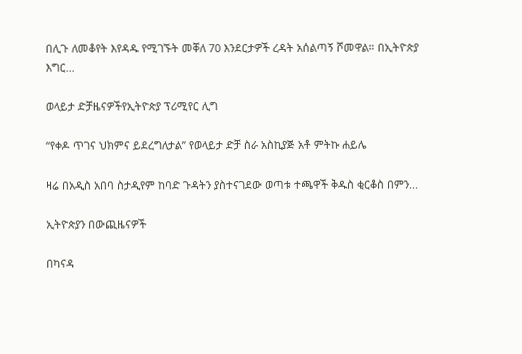በሊጉ ለመቆየት እየዳዱ የሚገኙት መቐለ 70 እንደርታዎች ረዳት አሰልጣኝ ሾመዋል። በኢትዮጵያ እግር...

ወላይታ ድቻዜናዎችየኢትዮጵያ ፕሪሚየር ሊግ

“የቀዶ ጥገና ህክምና ይደረግለታል” የወላይታ ድቻ ስራ አስኪያጅ አቶ ምትኩ ሐይሌ

ዛሬ በአዲስ አበባ ስታዲየም ከባድ ጉዳትን ያስተናገደው ወጣቱ ተጫዋች ቅዱስ ቂርቆስ በምን...

ኢትዮጵያን በውጪዜናዎች

በካናዳ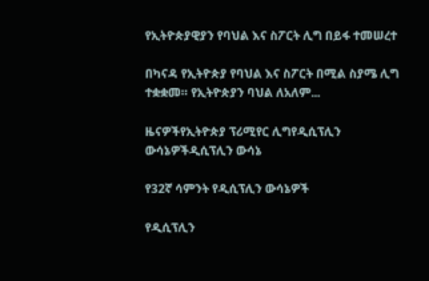የኢትዮጵያዊያን የባህል እና ስፖርት ሊግ በይፋ ተመሠረተ

በካናዳ የኢትዮጵያ የባህል እና ስፖርት በሚል ስያሜ ሊግ ተቋቋመ። የኢትዮጵያን ባህል ለአለም...

ዜናዎችየኢትዮጵያ ፕሪሚየር ሊግየዲሲፕሊን ውሳኔዎችዲሲፕሊን ውሳኔ

የ32ኛ ሳምንት የዲሲፕሊን ውሳኔዎች

የዲሲፕሊን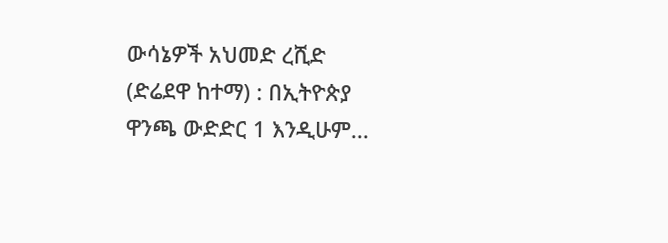ውሳኔዎች አህመድ ረሺድ (ድሬደዋ ከተማ) : በኢትዮጵያ ዋንጫ ውድድር 1 እንዲሁም...